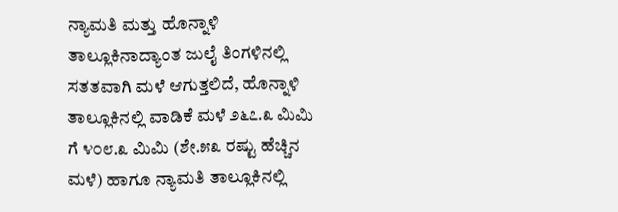ನ್ಯಾಮತಿ ಮತ್ತು ಹೊನ್ನಾಳಿ ತಾಲ್ಲೂಕಿನಾದ್ಯಾಂತ ಜುಲೈ ತಿಂಗಳಿನಲ್ಲಿ ಸತತವಾಗಿ ಮಳೆ ಆಗುತ್ತಲಿದೆ, ಹೊನ್ನಾಳಿ ತಾಲ್ಲೂಕಿನಲ್ಲಿ ವಾಡಿಕೆ ಮಳೆ ೨೬೭.೩ ಮಿಮಿ ಗೆ ೪೦೮.೩ ಮಿಮಿ (ಶೇ.೫೩ ರಷ್ಟು ಹೆಚ್ಚಿನ ಮಳೆ) ಹಾಗೂ ನ್ಯಾಮತಿ ತಾಲ್ಲೂಕಿನಲ್ಲಿ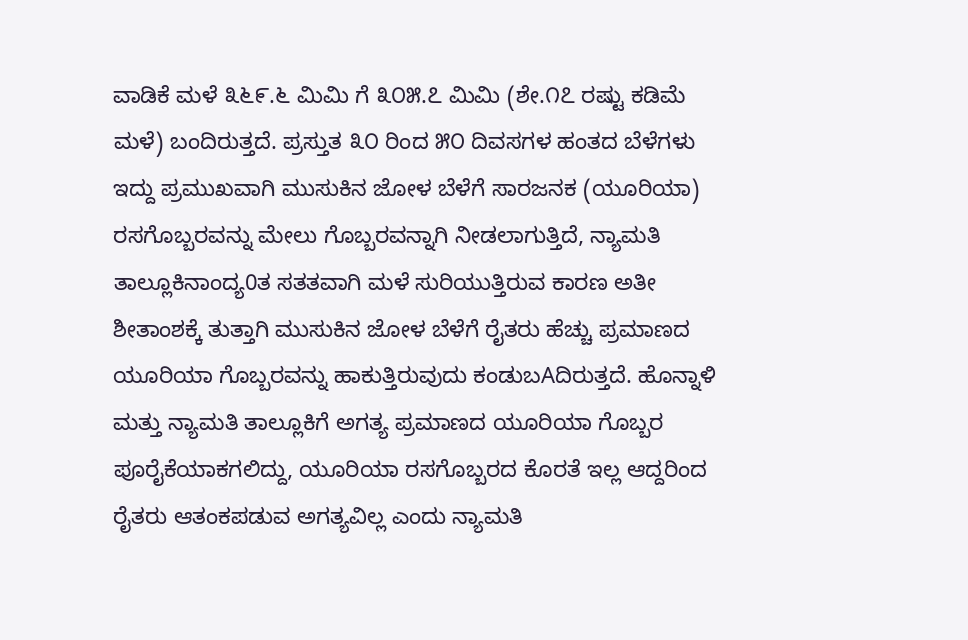ವಾಡಿಕೆ ಮಳೆ ೩೬೯.೬ ಮಿಮಿ ಗೆ ೩೦೫.೭ ಮಿಮಿ (ಶೇ.೧೭ ರಷ್ಟು ಕಡಿಮೆ ಮಳೆ) ಬಂದಿರುತ್ತದೆ. ಪ್ರಸ್ತುತ ೩೦ ರಿಂದ ೫೦ ದಿವಸಗಳ ಹಂತದ ಬೆಳೆಗಳು ಇದ್ದು ಪ್ರಮುಖವಾಗಿ ಮುಸುಕಿನ ಜೋಳ ಬೆಳೆಗೆ ಸಾರಜನಕ (ಯೂರಿಯಾ) ರಸಗೊಬ್ಬರವನ್ನು ಮೇಲು ಗೊಬ್ಬರವನ್ನಾಗಿ ನೀಡಲಾಗುತ್ತಿದೆ, ನ್ಯಾಮತಿ ತಾಲ್ಲೂಕಿನಾಂದ್ಯ0ತ ಸತತವಾಗಿ ಮಳೆ ಸುರಿಯುತ್ತಿರುವ ಕಾರಣ ಅತೀ ಶೀತಾಂಶಕ್ಕೆ ತುತ್ತಾಗಿ ಮುಸುಕಿನ ಜೋಳ ಬೆಳೆಗೆ ರೈತರು ಹೆಚ್ಚು ಪ್ರಮಾಣದ ಯೂರಿಯಾ ಗೊಬ್ಬರವನ್ನು ಹಾಕುತ್ತಿರುವುದು ಕಂಡುಬAದಿರುತ್ತದೆ. ಹೊನ್ನಾಳಿ ಮತ್ತು ನ್ಯಾಮತಿ ತಾಲ್ಲೂಕಿಗೆ ಅಗತ್ಯ ಪ್ರಮಾಣದ ಯೂರಿಯಾ ಗೊಬ್ಬರ ಪೂರೈಕೆಯಾಕಗಲಿದ್ದು, ಯೂರಿಯಾ ರಸಗೊಬ್ಬರದ ಕೊರತೆ ಇಲ್ಲ ಆದ್ದರಿಂದ ರೈತರು ಆತಂಕಪಡುವ ಅಗತ್ಯವಿಲ್ಲ ಎಂದು ನ್ಯಾಮತಿ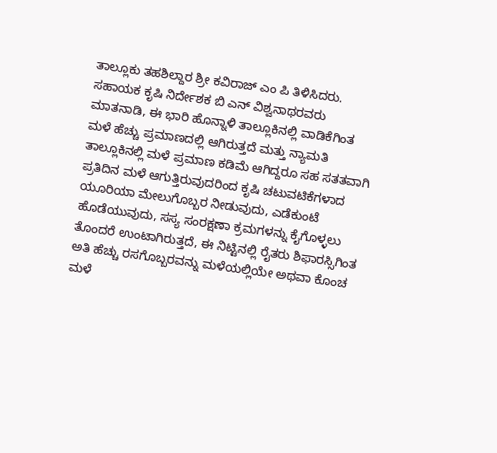ತಾಲ್ಲೂಕು ತಹಶಿಲ್ದಾರ ಶ್ರೀ ಕವಿರಾಜ್ ಎಂ ಪಿ ತಿಳಿಸಿದರು.
ಸಹಾಯಕ ಕೃಷಿ ನಿರ್ದೇಶಕ ಬಿ ಎನ್ ವಿಶ್ವನಾಥರವರು ಮಾತನಾಡಿ, ಈ ಭಾರಿ ಹೊನ್ನಾಳಿ ತಾಲ್ಲೂಕಿನಲ್ಲಿ ವಾಡಿಕೆಗಿಂತ ಮಳೆ ಹೆಚ್ಚು ಪ್ರಮಾಣದಲ್ಲಿ ಆಗಿರುತ್ತದೆ ಮತ್ತು ನ್ಯಾಮತಿ ತಾಲ್ಲೂಕಿನಲ್ಲಿ ಮಳೆ ಪ್ರಮಾಣ ಕಡಿಮೆ ಆಗಿದ್ದರೂ ಸಹ ಸತತವಾಗಿ ಪ್ರತಿದಿನ ಮಳೆ ಆಗುತ್ತಿರುವುದರಿಂದ ಕೃಷಿ ಚಟುವಟಿಕೆಗಳಾದ ಯೂರಿಯಾ ಮೇಲುಗೊಬ್ಬರ ನೀಡುವುದು, ಎಡೆಕುಂಟೆ ಹೊಡೆಯುವುದು, ಸಸ್ಯ ಸಂರಕ್ಷಣಾ ಕ್ರಮಗಳನ್ನು ಕೈಗೊಳ್ಳಲು ತೊಂದರೆ ಉಂಟಾಗಿರುತ್ತದೆ, ಈ ನಿಟ್ಟಿನಲ್ಲಿ ರೈತರು ಶಿಫಾರಸ್ಸಿಗಿಂತ ಅತಿ ಹೆಚ್ಚು ರಸಗೊಬ್ಬರವನ್ನು ಮಳೆಯಲ್ಲಿಯೇ ಅಥವಾ ಕೊಂಚ ಮಳೆ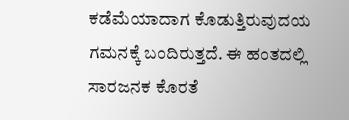ಕಡೆಮೆಯಾದಾಗ ಕೊಡುತ್ತಿರುವುದಯ ಗಮನಕ್ಕೆ ಬಂದಿರುತ್ತದೆ. ಈ ಹಂತದಲ್ಲಿ ಸಾರಜನಕ ಕೊರತೆ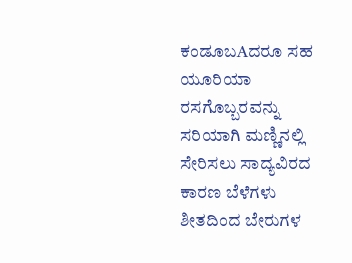ಕಂಡೂಬAದರೂ ಸಹ ಯೂರಿಯಾ ರಸಗೊಬ್ಬರವನ್ನು ಸರಿಯಾಗಿ ಮಣ್ಣಿನಲ್ಲಿ ಸೇರಿಸಲು ಸಾದ್ಯವಿರದ ಕಾರಣ ಬೆಳೆಗಳು ಶೀತದಿಂದ ಬೇರುಗಳ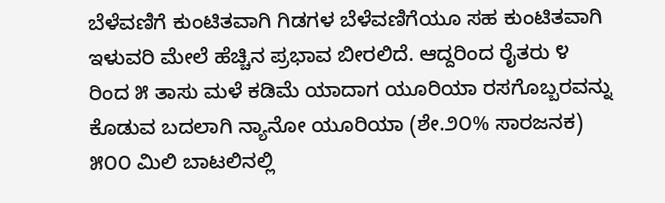ಬೆಳೆವಣಿಗೆ ಕುಂಟಿತವಾಗಿ ಗಿಡಗಳ ಬೆಳೆವಣಿಗೆಯೂ ಸಹ ಕುಂಟಿತವಾಗಿ ಇಳುವರಿ ಮೇಲೆ ಹೆಚ್ಚಿನ ಪ್ರಭಾವ ಬೀರಲಿದೆ. ಆದ್ದರಿಂದ ರೈತರು ೪ ರಿಂದ ೫ ತಾಸು ಮಳೆ ಕಡಿಮೆ ಯಾದಾಗ ಯೂರಿಯಾ ರಸಗೊಬ್ಬರವನ್ನು ಕೊಡುವ ಬದಲಾಗಿ ನ್ಯಾನೋ ಯೂರಿಯಾ (ಶೇ.೨೦% ಸಾರಜನಕ) ೫೦೦ ಮಿಲಿ ಬಾಟಲಿನಲ್ಲಿ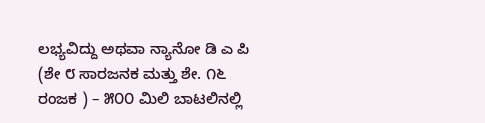ಲಭ್ಯವಿದ್ದು ಅಥವಾ ನ್ಯಾನೋ ಡಿ ಎ ಪಿ (ಶೇ ೮ ಸಾರಜನಕ ಮತ್ತು ಶೇ. ೧೬ ರಂಜಕ ) – ೫೦೦ ಮಿಲಿ ಬಾಟಲಿನಲ್ಲಿ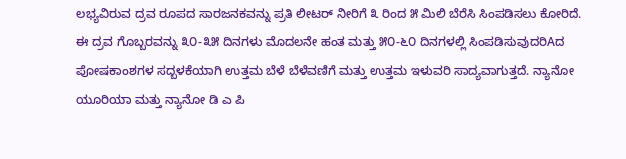ಲಭ್ಯವಿರುವ ದ್ರವ ರೂಪದ ಸಾರಜನಕವನ್ನು ಪ್ರತಿ ಲೀಟರ್ ನೀರಿಗೆ ೩ ರಿಂದ ೫ ಮಿಲಿ ಬೆರೆಸಿ ಸಿಂಪಡಿಸಲು ಕೋರಿದೆ. ಈ ದ್ರವ ಗೊಬ್ಬರವನ್ನು ೩೦-೩೫ ದಿನಗಳು ಮೊದಲನೇ ಹಂತ ಮತ್ತು ೫೦-೬೦ ದಿನಗಳಲ್ಲಿ ಸಿಂಪಡಿಸುವುದರಿAದ ಪೋಷಕಾಂಶಗಳ ಸದ್ಬಳಕೆಯಾಗಿ ಉತ್ತಮ ಬೆಳೆ ಬೆಳೆವಣಿಗೆ ಮತ್ತು ಉತ್ತಮ ಇಳುವರಿ ಸಾದ್ಯವಾಗುತ್ತದೆ. ನ್ಯಾನೋ ಯೂರಿಯಾ ಮತ್ತು ನ್ಯಾನೋ ಡಿ ಎ ಪಿ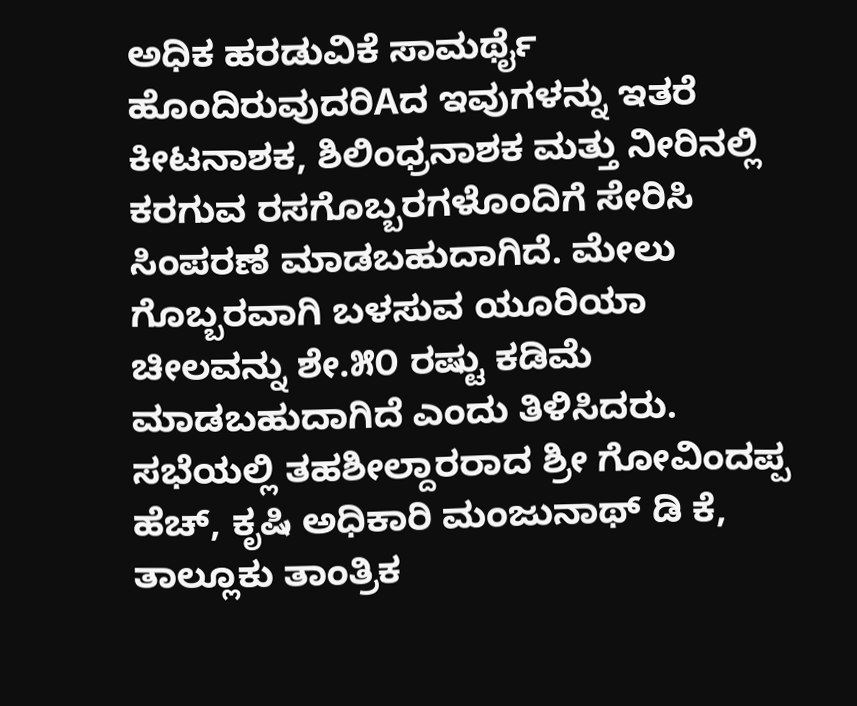ಅಧಿಕ ಹರಡುವಿಕೆ ಸಾಮರ್ಥೈ ಹೊಂದಿರುವುದರಿAದ ಇವುಗಳನ್ನು ಇತರೆ ಕೀಟನಾಶಕ, ಶಿಲಿಂಧ್ರನಾಶಕ ಮತ್ತು ನೀರಿನಲ್ಲಿ ಕರಗುವ ರಸಗೊಬ್ಬರಗಳೊಂದಿಗೆ ಸೇರಿಸಿ ಸಿಂಪರಣೆ ಮಾಡಬಹುದಾಗಿದೆ. ಮೇಲು ಗೊಬ್ಬರವಾಗಿ ಬಳಸುವ ಯೂರಿಯಾ ಚೀಲವನ್ನು ಶೇ.೫೦ ರಷ್ಟು ಕಡಿಮೆ ಮಾಡಬಹುದಾಗಿದೆ ಎಂದು ತಿಳಿಸಿದರು. ಸಭೆಯಲ್ಲಿ ತಹಶೀಲ್ದಾರರಾದ ಶ್ರೀ ಗೋವಿಂದಪ್ಪ ಹೆಚ್, ಕೃಷಿ ಅಧಿಕಾರಿ ಮಂಜುನಾಥ್ ಡಿ ಕೆ, ತಾಲ್ಲೂಕು ತಾಂತ್ರಿಕ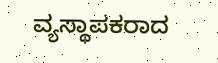ವ್ಯಸ್ಥಾಪಕರಾದ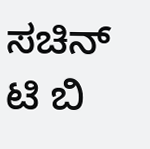ಸಚಿನ್ ಟಿ ಬಿ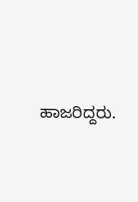ಹಾಜರಿದ್ದರು.